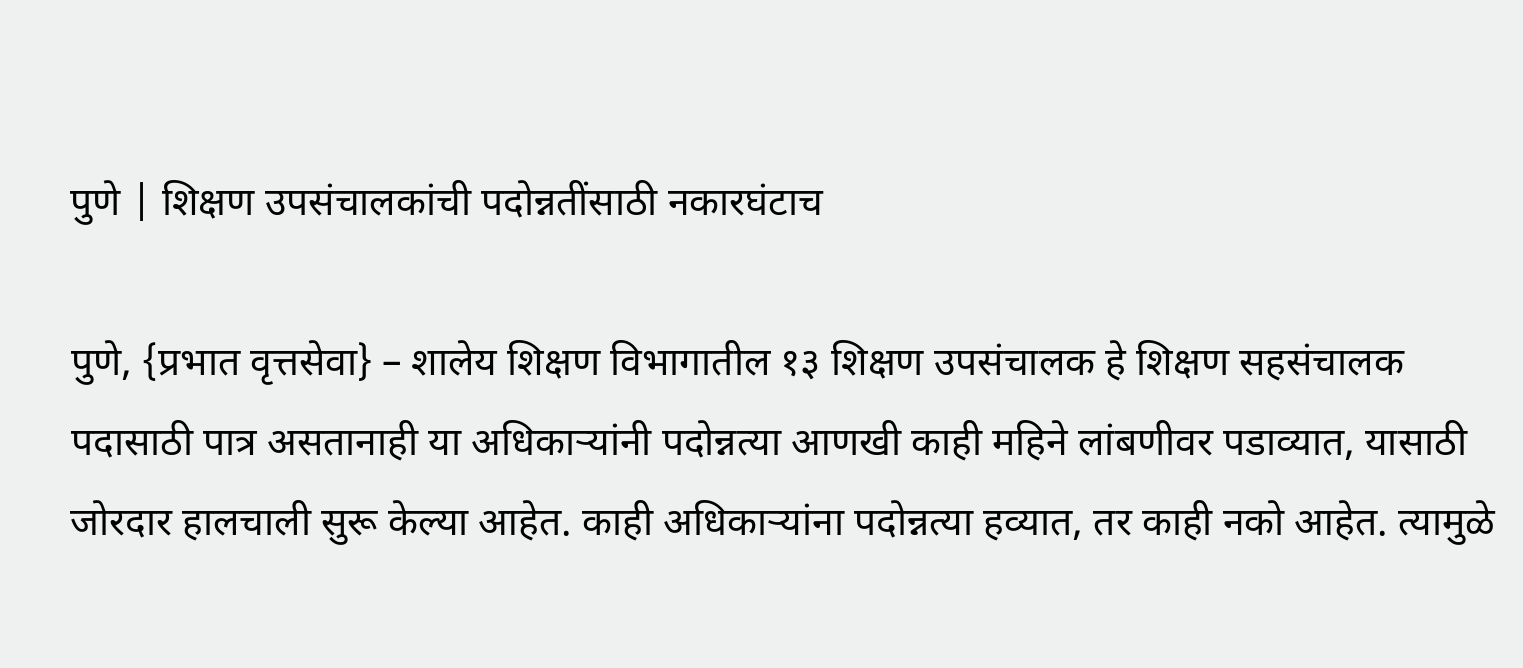पुणे | शिक्षण उपसंचालकांची पदोन्नतींसाठी नकारघंटाच

पुणे, {प्रभात वृत्तसेवा} – शालेय शिक्षण विभागातील १३ शिक्षण उपसंचालक हे शिक्षण सहसंचालक पदासाठी पात्र असतानाही या अधिकाऱ्यांनी पदोन्नत्या आणखी काही महिने लांबणीवर पडाव्यात, यासाठी जोरदार हालचाली सुरू केल्या आहेत. काही अधिकाऱ्यांना पदोन्नत्या हव्यात, तर काही नको आहेत. त्यामुळे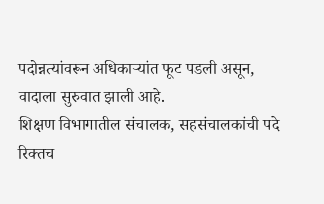पदोन्नत्यांवरून अधिकाऱ्यांत फूट पडली असून, वादाला सुरुवात झाली आहे.
शिक्षण विभागातील संचालक, सहसंचालकांची पदे रिक्तच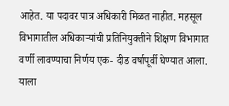आहेत. या पदावर पात्र अधिकारी मिळत नाहीत. महसूल विभागातील अधिकाऱ्यांची प्रतिनियुक्तीने शिक्षण विभागात वर्णी लावण्याचा निर्णय एक- दीड वर्षापूर्वी घेण्यात आला. याला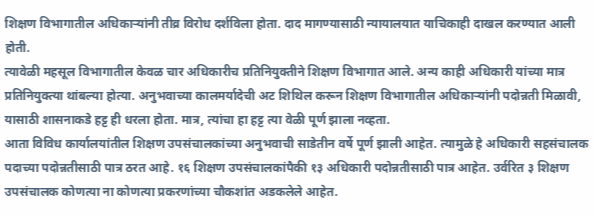शिक्षण विभागातील अधिकाऱ्यांनी तीव्र विरोध दर्शविला होता. दाद मागण्यासाठी न्यायालयात याचिकाही दाखल करण्यात आली होती.
त्यावेळी महसूल विभागातील केवळ चार अधिकारीच प्रतिनियुक्तीने शिक्षण विभागात आले. अन्य काही अधिकारी यांच्या मात्र प्रतिनियुक्त्या थांबल्या होत्या. अनुभवाच्या कालमर्यादेची अट शिथिल करून शिक्षण विभागातील अधिकाऱ्यांनी पदोन्नती मिळावी, यासाठी शासनाकडे हट्ट ही धरला होता. मात्र, त्यांचा हा हट्ट त्या वेळी पूर्ण झाला नव्हता.
आता विविध कार्यालयांतील शिक्षण उपसंचालकांच्या अनुभवाची साडेतीन वर्षे पूर्ण झाली आहेत. त्यामुळे हे अधिकारी सहसंचालक पदाच्या पदोन्नतीसाठी पात्र ठरत आहे. १६ शिक्षण उपसंचालकांपैकी १३ अधिकारी पदोन्नतीसाठी पात्र आहेत. उर्वरित ३ शिक्षण उपसंचालक कोणत्या ना कोणत्या प्रकरणांच्या चौकशांत अडकलेले आहेत.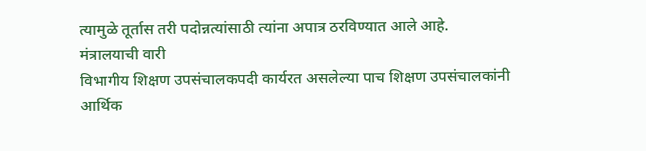त्यामुळे तूर्तास तरी पदोन्नत्यांसाठी त्यांना अपात्र ठरविण्यात आले आहे.
मंत्रालयाची वारी
विभागीय शिक्षण उपसंचालकपदी कार्यरत असलेल्या पाच शिक्षण उपसंचालकांनी आर्थिक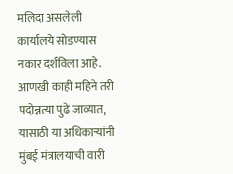मलिदा असलेली कार्यालये सोडण्यास नकार दर्शविला आहे. आणखी काही महिने तरी पदोन्नत्या पुढे जाव्यात, यासाठी या अधिकाऱ्यांनी मुंबई मंत्रालयाची वारी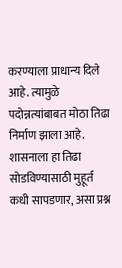करण्याला प्राधान्य दिले आहे. त्यामुळे पदोन्नत्यांबाबत मोठा तिढा निर्माण झाला आहे. शासनाला हा तिढा सोडविण्यासाठी मुहूर्त कधी सापडणार, असा प्रश्न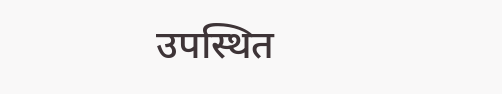उपस्थित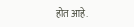होत आहे.